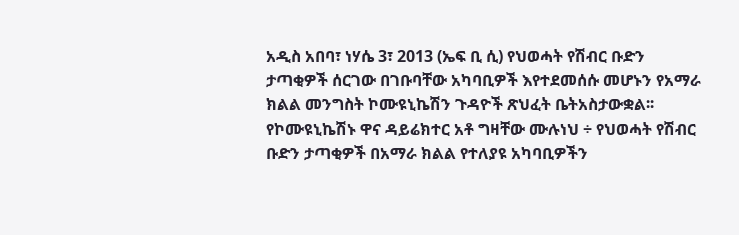አዲስ አበባ፣ ነሃሴ 3፣ 2013 (ኤፍ ቢ ሲ) የህወሓት የሽብር ቡድን ታጣቂዎች ሰርገው በገቡባቸው አካባቢዎች እየተደመሰሱ መሆኑን የአማራ ክልል መንግስት ኮሙዩኒኬሽን ጉዳዮች ጽህፈት ቤትአስታውቋል፡፡
የኮሙዩኒኬሽኑ ዋና ዳይሬክተር አቶ ግዛቸው ሙሉነህ ÷ የህወሓት የሽብር ቡድን ታጣቂዎች በአማራ ክልል የተለያዩ አካባቢዎችን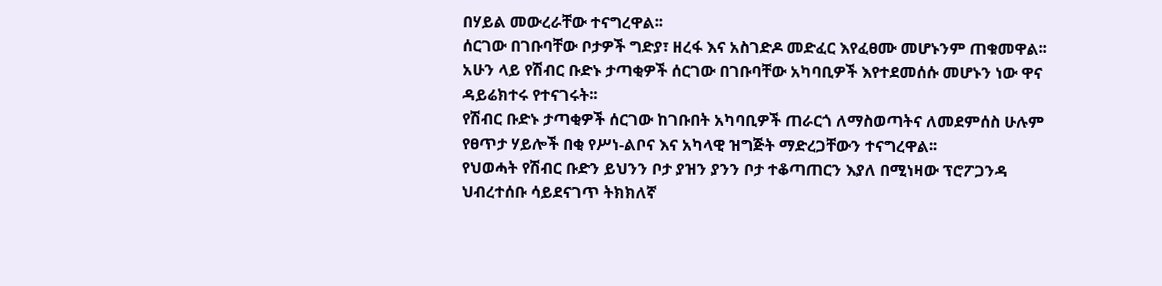በሃይል መውረራቸው ተናግረዋል፡፡
ሰርገው በገቡባቸው ቦታዎች ግድያ፣ ዘረፋ እና አስገድዶ መድፈር እየፈፀሙ መሆኑንም ጠቁመዋል፡፡
አሁን ላይ የሽብር ቡድኑ ታጣቂዎች ሰርገው በገቡባቸው አካባቢዎች እየተደመሰሱ መሆኑን ነው ዋና ዳይሬክተሩ የተናገሩት፡፡
የሽብር ቡድኑ ታጣቂዎች ሰርገው ከገቡበት አካባቢዎች ጠራርጎ ለማስወጣትና ለመደምሰስ ሁሉም የፀጥታ ሃይሎች በቂ የሥነ-ልቦና እና አካላዊ ዝግጅት ማድረጋቸውን ተናግረዋል፡፡
የህወሓት የሽብር ቡድን ይህንን ቦታ ያዝን ያንን ቦታ ተቆጣጠርን እያለ በሚነዛው ፕሮፖጋንዳ ህብረተሰቡ ሳይደናገጥ ትክክለኛ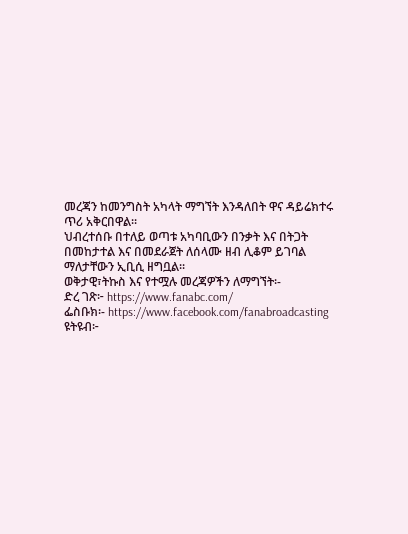መረጃን ከመንግስት አካላት ማግኘት እንዳለበት ዋና ዳይሬክተሩ ጥሪ አቅርበዋል፡፡
ህብረተሰቡ በተለይ ወጣቱ አካባቢውን በንቃት እና በትጋት በመከታተል እና በመደራጀት ለሰላሙ ዘብ ሊቆም ይገባል ማለታቸውን ኢቢሲ ዘግቧል፡፡
ወቅታዊ፣ትኩስ እና የተሟሉ መረጃዎችን ለማግኘት፡-
ድረ ገጽ፦ https://www.fanabc.com/
ፌስቡክ፡- https://www.facebook.com/fanabroadcasting
ዩትዩብ፦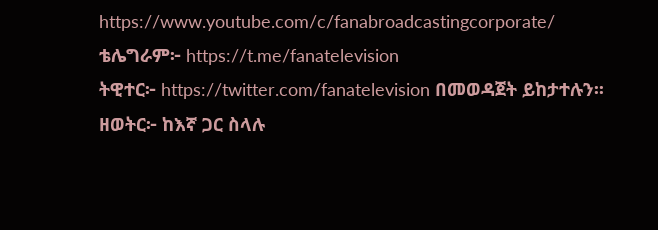https://www.youtube.com/c/fanabroadcastingcorporate/
ቴሌግራም፦ https://t.me/fanatelevision
ትዊተር፦ https://twitter.com/fanatelevision በመወዳጀት ይከታተሉን፡፡
ዘወትር፦ ከእኛ ጋር ስላሉ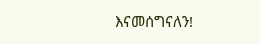እናመሰግናለን!